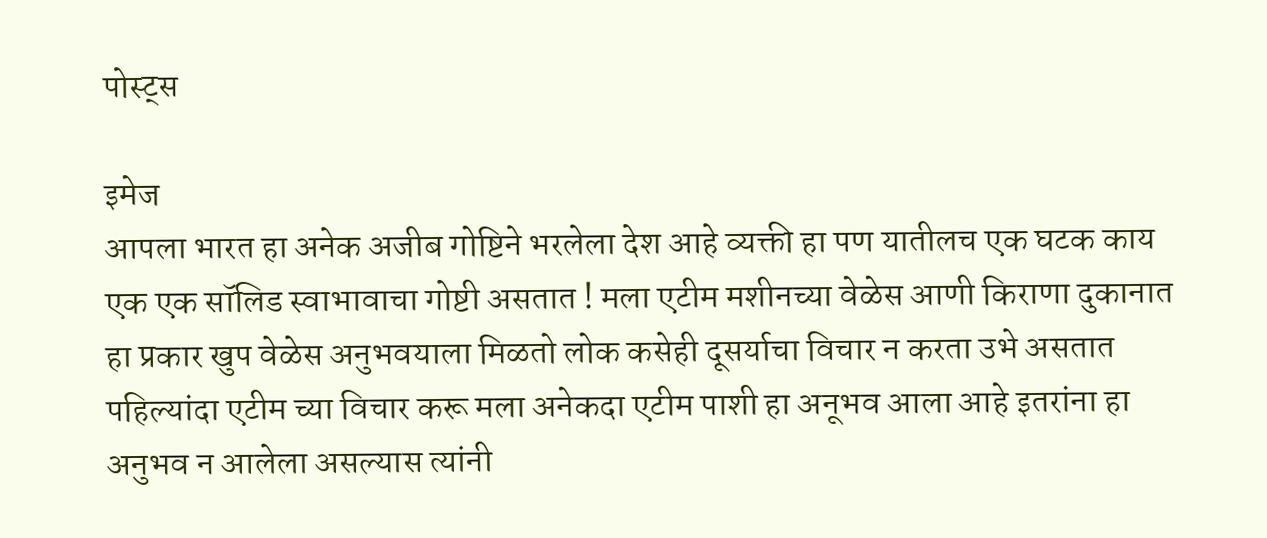पोस्ट्स

इमेज
आपला भारत हा अनेक अजीब गोष्टिने भरलेला देश आहे व्यक्ती हा पण यातीलच एक घटक काय एक एक सॉलिड स्वाभावाचा गोष्टी असतात ! मला एटीम मशीनच्या वेळेस आणी किराणा दुकानात हा प्रकार खुप वेळेस अनुभवयाला मिळतो लोक कसेही दूसर्याचा विचार न करता उभे असतात पहिल्यांदा एटीम च्या विचार करू मला अनेकदा एटीम पाशी हा अनूभव आला आहे इतरांना हा अनुभव न आलेला असल्यास त्यांनी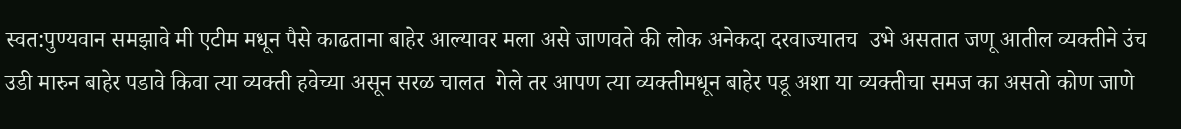स्वत:पुण्यवान समझावे मी एटीम मधून पैसे काढताना बाहेर आल्यावर मला असे जाणवते की लोक अनेकदा दरवाज्यातच  उभे असतात जणू आतील व्यक्तीने उंच उडी मारुन बाहेर पडावे किवा त्या व्यक्ती हवेच्या असून सरळ चालत  गेले तर आपण त्या व्यक्तीमधून बाहेर पडू अशा या व्यक्तीचा समज का असतो कोण जाणे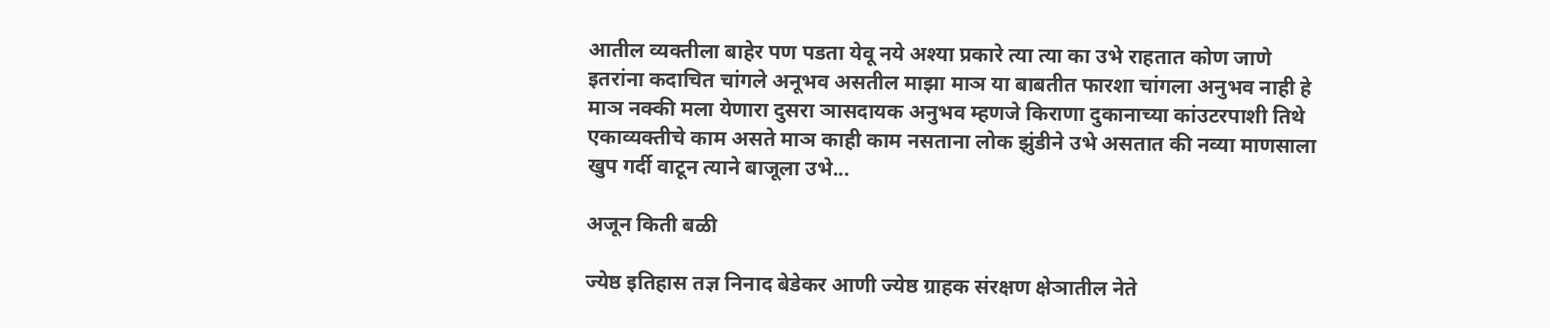आतील व्यक्तीला बाहेर पण पडता येवू नये अश्या प्रकारे त्या त्या का उभे राहतात कोण जाणे इतरांना कदाचित चांगले अनूभव असतील माझा माञ या बाबतीत फारशा चांगला अनुभव नाही हे माञ नक्की मला येणारा दुसरा ञासदायक अनुभव म्हणजे किराणा दुकानाच्या कांउटरपाशी तिथे एकाव्यक्तीचे काम असते माञ काही काम नसताना लोक झुंडीने उभे असतात की नव्या माणसाला खुप गर्दी वाटून त्याने बाजूला उभे...

अजून किती बळी

ज्येष्ठ इतिहास तज्ञ निनाद बेडेकर आणी ज्येष्ठ ग्राहक संरक्षण क्षेञातील नेते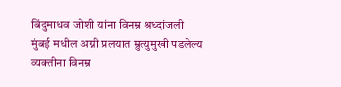बिंदुमाधव जोशी यांना विनम्र श्रध्दांजली मुंबई मधील अग्नी प्रलयात म्रुत्युमुखी पडलेल्य व्यक्तीना विनम्र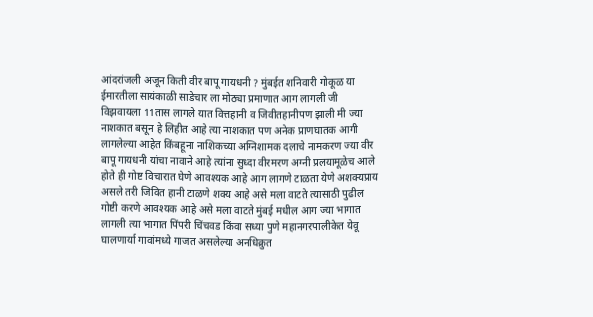आंदरांजली अजून किती वीर बापू गायधनी ? मुंबईत शनिवारी गोकूळ या ईमारतीला सायंकाळी साडेचार ला मोठ्या प्रमाणात आग लागली जी विझवायला 11तास लागले यात वित्तहानी व जिवीतहानीपण झाली मी ज्या नाशकात बसून हे लिहीत आहे त्या नाशकात पण अनेक प्राणघातक आगी लागलेल्या आहेत किंबहूना नाशिकच्या अग्निशामक दलाचे नामकरण ज्या वीर बापू गायधनी यांचा नावाने आहे त्यांना सुध्दा वीरमरण अग्नी प्रलयामूळेच आले होते ही गोष्ट विचारात घेणे आवश्यक आहे आग लागणे टाळता येणे अशक्यप्राय असले तरी जिवित हानी टाळणे शक्य आहे असे मला वाटते त्यासाठी पुढील गोष्टी करणे आवश्यक आहे असे मला वाटते मुंबई मधील आग ज्या भागात लागली त्या भागात पिंपरी चिंचवड किंवा सध्या पुणे महानगरपालीकेत येवू घालणार्या गावांमध्ये गाजत असलेल्या अनधिक्रुत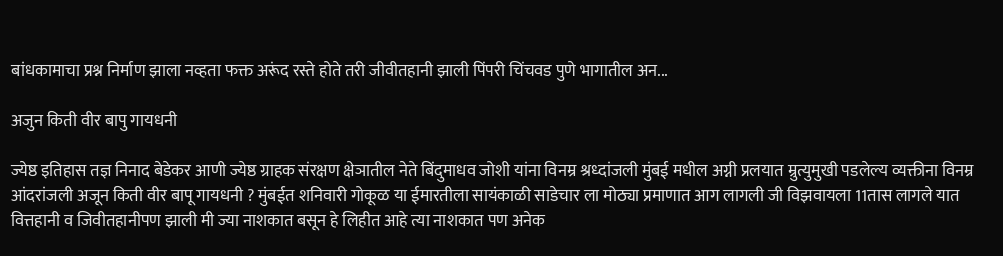बांधकामाचा प्रश्न निर्माण झाला नव्हता फक्त अरूंद रस्ते होते तरी जीवीतहानी झाली पिंपरी चिंचवड पुणे भागातील अन...

अजुन किती वीर बापु गायधनी

ज्येष्ठ इतिहास तज्ञ निनाद बेडेकर आणी ज्येष्ठ ग्राहक संरक्षण क्षेञातील नेते बिंदुमाधव जोशी यांना विनम्र श्रध्दांजली मुंबई मधील अग्नी प्रलयात म्रुत्युमुखी पडलेल्य व्यक्तीना विनम्र आंदरांजली अजून किती वीर बापू गायधनी ? मुंबईत शनिवारी गोकूळ या ईमारतीला सायंकाळी साडेचार ला मोठ्या प्रमाणात आग लागली जी विझवायला 11तास लागले यात वित्तहानी व जिवीतहानीपण झाली मी ज्या नाशकात बसून हे लिहीत आहे त्या नाशकात पण अनेक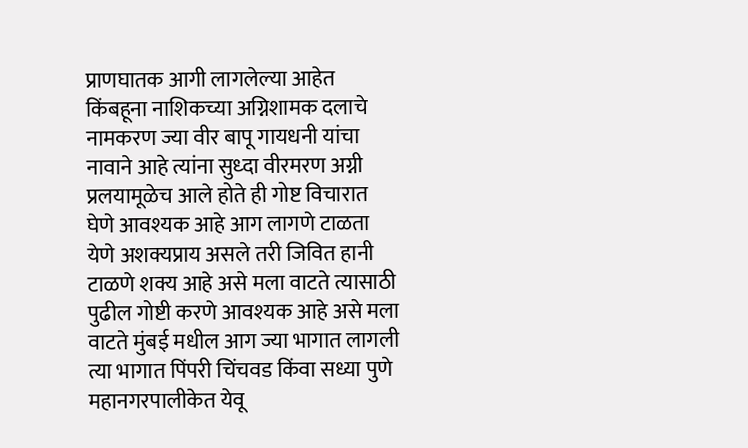प्राणघातक आगी लागलेल्या आहेत किंबहूना नाशिकच्या अग्निशामक दलाचे नामकरण ज्या वीर बापू गायधनी यांचा नावाने आहे त्यांना सुध्दा वीरमरण अग्नी प्रलयामूळेच आले होते ही गोष्ट विचारात घेणे आवश्यक आहे आग लागणे टाळता येणे अशक्यप्राय असले तरी जिवित हानी टाळणे शक्य आहे असे मला वाटते त्यासाठी पुढील गोष्टी करणे आवश्यक आहे असे मला वाटते मुंबई मधील आग ज्या भागात लागली त्या भागात पिंपरी चिंचवड किंवा सध्या पुणे महानगरपालीकेत येवू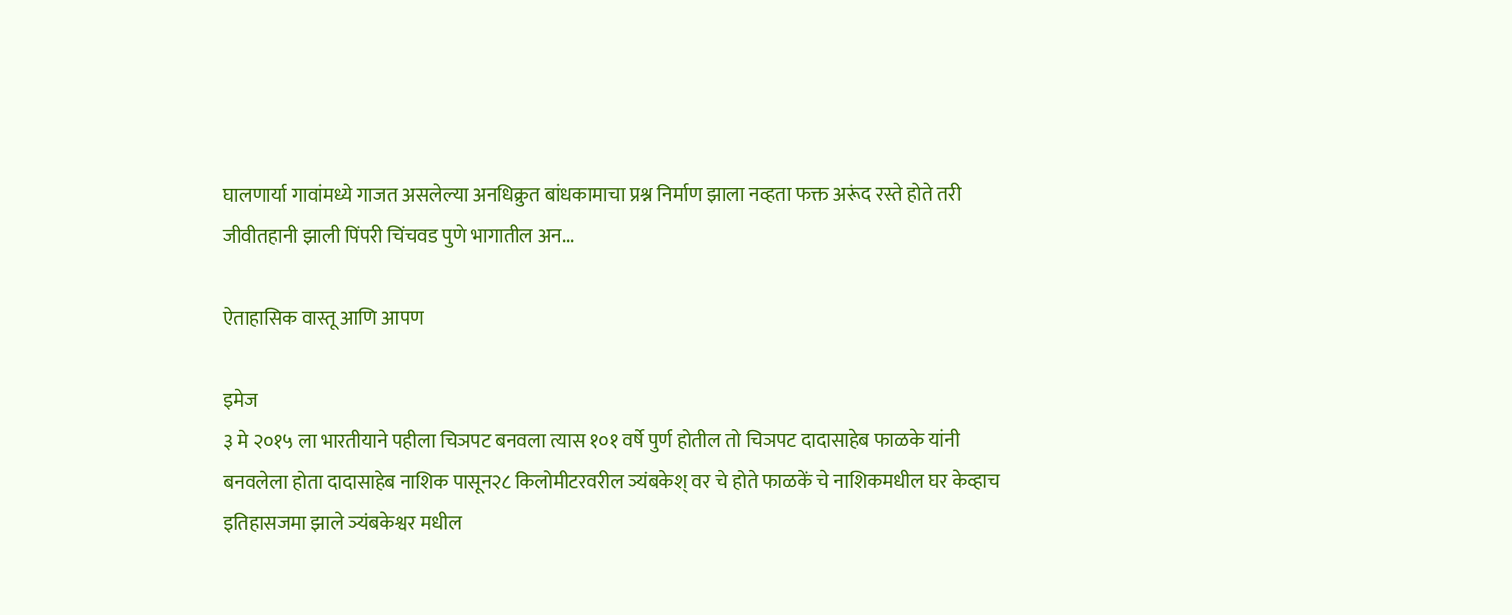घालणार्या गावांमध्ये गाजत असलेल्या अनधिक्रुत बांधकामाचा प्रश्न निर्माण झाला नव्हता फक्त अरूंद रस्ते होते तरी जीवीतहानी झाली पिंपरी चिंचवड पुणे भागातील अन...

ऐताहासिक वास्तू आणि आपण

इमेज
३ मे २०१५ ला भारतीयाने पहीला चिञपट बनवला त्यास १०१ वर्षे पुर्ण होतील तो चिञपट दादासाहेब फाळके यांनी बनवलेला होता दादासाहेब नाशिक पासून२८ किलोमीटरवरील ञ्यंबकेश् वर चे होते फाळकें चे नाशिकमधील घर केव्हाच इतिहासजमा झाले ञ्यंबकेश्वर मधील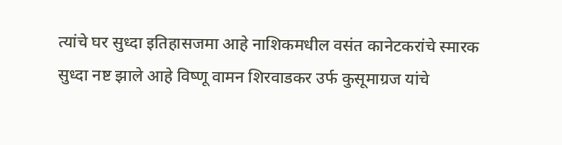त्यांचे घर सुध्दा इतिहासजमा आहे नाशिकमधील वसंत कानेटकरांचे स्मारक सुध्दा नष्ट झाले आहे विष्णू वामन शिरवाडकर उर्फ कुसूमाग्रज यांचे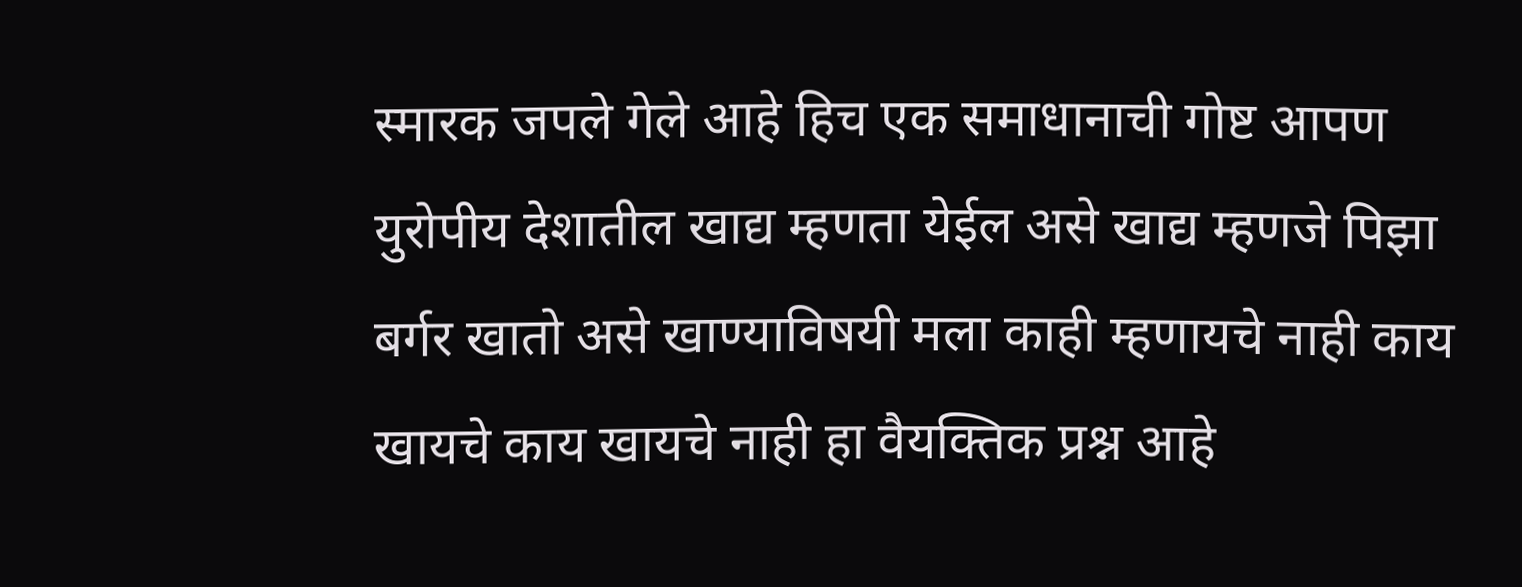स्मारक जपले गेले आहे हिच एक समाधानाची गोष्ट आपण युरोपीय देशातील खाद्य म्हणता येईल असे खाद्य म्हणजे पिझा बर्गर खातो असे खाण्याविषयी मला काही म्हणायचे नाही काय खायचे काय खायचे नाही हा वैयक्तिक प्रश्न आहे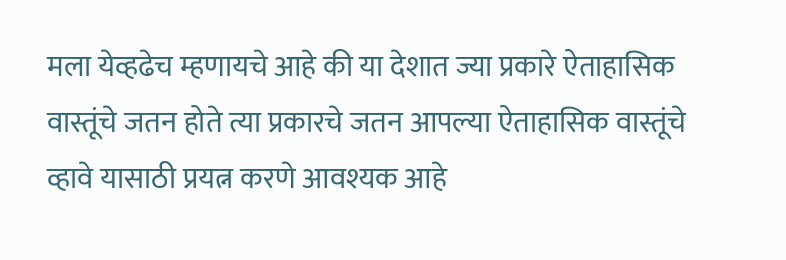मला येव्हढेच म्हणायचे आहे की या देशात ज्या प्रकारे ऐताहासिक वास्तूंचे जतन होते त्या प्रकारचे जतन आपल्या ऐताहासिक वास्तूंचे व्हावे यासाठी प्रयत्न करणे आवश्यक आहे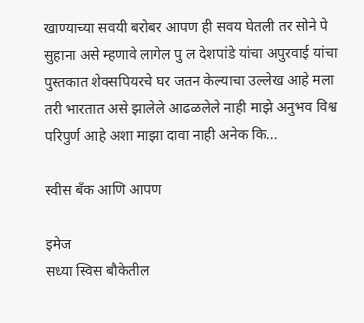खाण्याच्या सवयी बरोबर आपण ही सवय घेतली तर सोने पे सुहाना असे म्हणावे लागेल पु ल देशपांडे यांचा अपुरवाई यांचा पुस्तकात शेक्सपियरचे घर जतन केल्याचा उल्लेख आहे मला तरी भारतात असे झालेले आढळलेले नाही माझे अनुभव विश्व परिपुर्ण आहे अशा माझा दावा नाही अनेक कि...

स्वीस बँक आणि आपण

इमेज
सध्या स्विस बौकेतील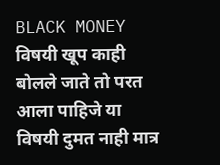BLACK MONEY विषयी खूप काही बोलले जाते तो परत आला पाहिजे या विषयी दुमत नाही मात्र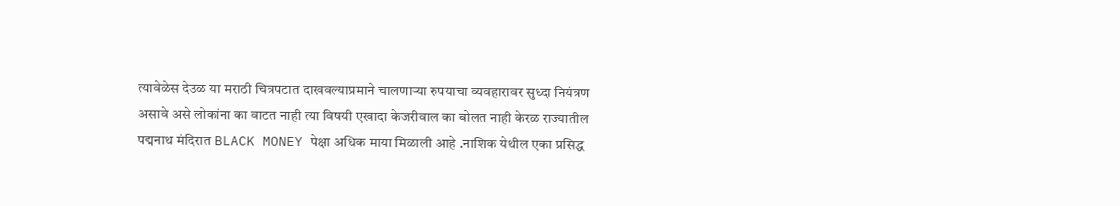त्यावेळेस देउळ या मराठी चित्रपटात दाखवल्याप्रमाने चालणाऱ्या रुपयाचा व्यवहारावर सुध्दा नियंत्रण असावे असे लोकांना का वाटत नाही त्या विषयी एखादा केजरीवाल का बोलत नाही केरळ राज्यातील पद्मनाथ मंदिरात BLACK MONEY पेक्षा अधिक माया मिळाली आहे .नाशिक येथील एका प्रसिद्ध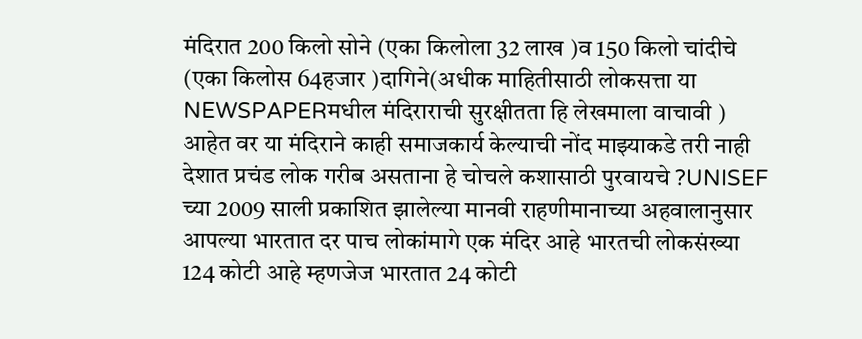मंदिरात 200 किलो सोने (एका किलोला 32 लाख )व 150 किलो चांदीचे (एका किलोस 64हजार )दागिने(अधीक माहितीसाठी लोकसत्ता या NEWSPAPERमधील मंदिराराची सुरक्षीतता हि लेखमाला वाचावी ) आहेत वर या मंदिराने काही समाजकार्य केल्याची नोंद माझ्याकडे तरी नाही देशात प्रचंड लोक गरीब असताना हे चोचले कशासाठी पुरवायचे ?UNISEF च्या 2009 साली प्रकाशित झालेल्या मानवी राहणीमानाच्या अहवालानुसार आपल्या भारतात दर पाच लोकांमागे एक मंदिर आहे भारतची लोकसंख्या 124 कोटी आहे म्हणजेज भारतात 24 कोटी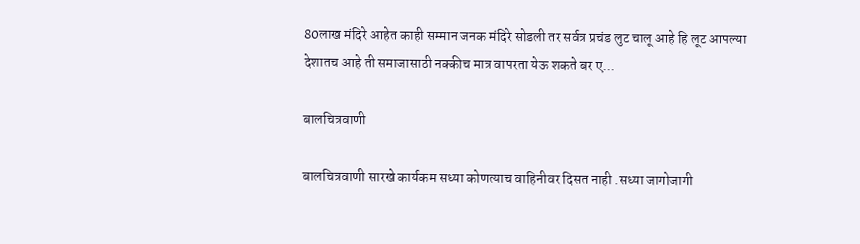80लाख मंदिरे आहेत काही सम्मान जनक मंदिरे सोडली तर सर्वत्र प्रचंड लुट चालू आहे हि लूट आपल्या देशातच आहे ती समाजासाठी नक्कीच मात्र वापरता येऊ शकते बर ए...

बालचित्रवाणी

बालचित्रवाणी सारखे कार्यकम सध्या कोणत्याच वाहिनीवर दिसत नाही .सध्या जागोजागी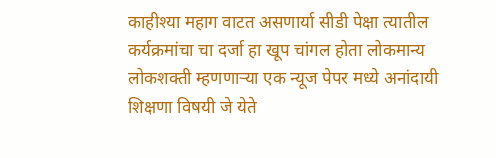काहीश्या महाग वाटत असणार्या सीडी पेक्षा त्यातील कर्यक्रमांचा चा दर्जा हा खूप चांगल होता लोकमान्य लोकशक्ती म्हणणाऱ्या एक न्यूज पेपर मध्ये अनांदायी शिक्षणा विषयी जे येते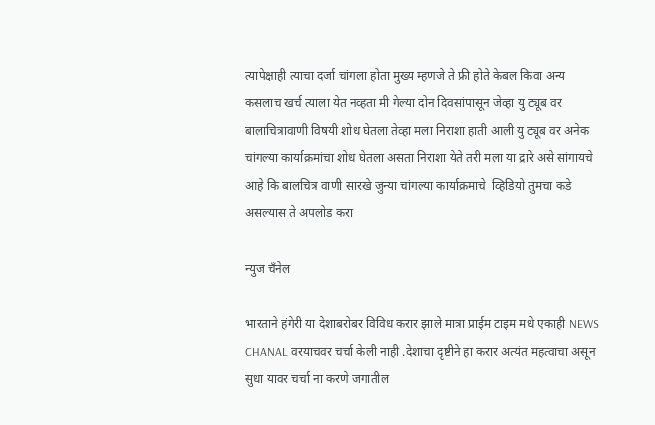त्यापेक्षाही त्याचा दर्जा चांगला होता मुख्य म्हणजे ते फ्री होते केबल किवा अन्य कसलाच खर्च त्याला येत नव्हता मी गेल्या दोन दिवसांपासून जेव्हा यु ट्यूब वर बालाचित्रावाणी विषयी शोध घेतला तेव्हा मला निराशा हाती आली यु ट्यूब वर अनेक चांगल्या कार्याक्रमांचा शोध घेतला असता निराशा येते तरी मला या द्रारे असे सांगायचे आहे कि बालचित्र वाणी सारखे जुन्या चांगल्या कार्याक्रमाचे  व्हिडियो तुमचा कडे असल्यास ते अपलोड करा

न्युज चँनेल

भारताने हंगेरी या देशाबरोबर विविध करार झाले मात्रा प्राईम टाइम मधे एकाही NEWS CHANAL वरयाचवर चर्चा केली नाही .देशाचा दृष्टीने हा करार अत्यंत महत्वाचा असून सुधा यावर चर्चा ना करणे जगातील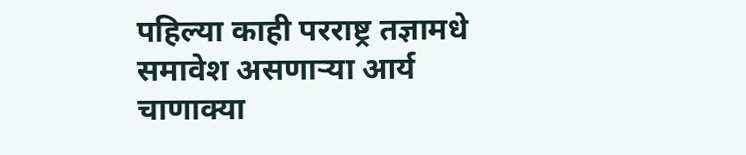पहिल्या काही परराष्ट्र तज्ञामधे समावेश असणार्‍या आर्य चाणाक्या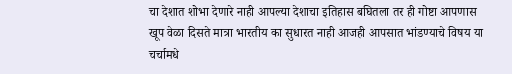चा देशात शोभा देणारे नाही आपल्या देशाचा इतिहास बघितला तर ही गोष्टा आपणास खूप वेळा दिसते मात्रा भारतीय का सुधारत नाही आजही आपसात भांडण्याचे विषय या चर्चामधे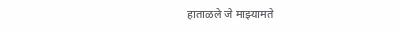हाताळले जे माझ्यामते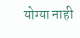योग्या नाही